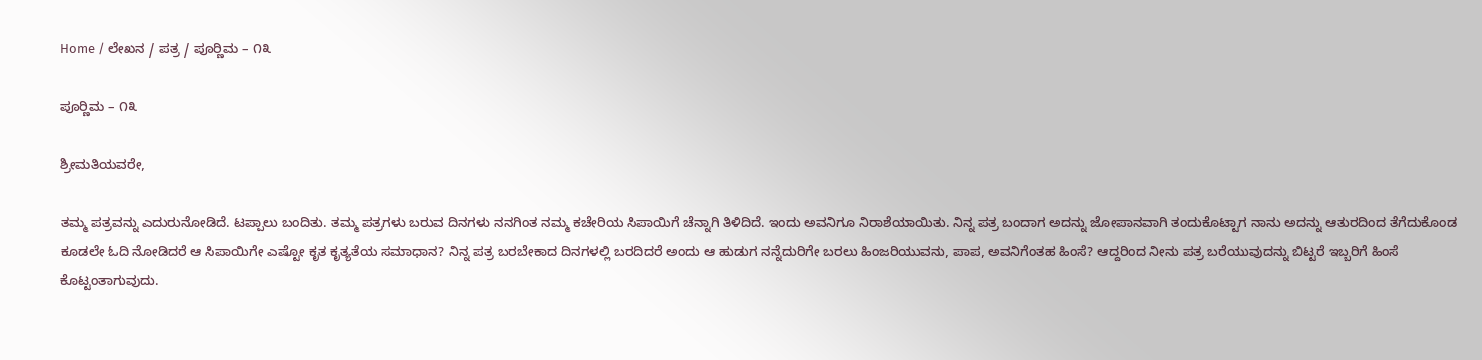Home / ಲೇಖನ / ಪತ್ರ / ಪೂರ‍್ಣಿಮ – ೧೩

ಪೂರ‍್ಣಿಮ – ೧೩

ಶ್ರೀಮತಿಯವರೇ,

ತಮ್ಮ ಪತ್ರವನ್ನು ಎದುರುನೋಡಿದೆ. ಟಪ್ಪಾಲು ಬಂದಿತು. ತಮ್ಮ ಪತ್ರಗಳು ಬರುವ ದಿನಗಳು ನನಗಿಂತ ನಮ್ಮ ಕಚೇರಿಯ ಸಿಪಾಯಿಗೆ ಚೆನ್ನಾಗಿ ತಿಳಿದಿದೆ. ಇಂದು ಅವನಿಗೂ ನಿರಾಶೆಯಾಯಿತು. ನಿನ್ನ ಪತ್ರ ಬಂದಾಗ ಅದನ್ನು ಜೋಪಾನವಾಗಿ ತಂದುಕೊಟ್ಟಾಗ ನಾನು ಅದನ್ನು ಆತುರದಿಂದ ತೆಗೆದುಕೊಂಡ ಕೂಡಲೇ ಓದಿ ನೋಡಿದರೆ ಆ ಸಿಪಾಯಿಗೇ ಎಷ್ಟೋ ಕೃತ ಕೃತ್ಯತೆಯ ಸಮಾಧಾನ? ನಿನ್ನ ಪತ್ರ ಬರಬೇಕಾದ ದಿನಗಳಲ್ಲಿ ಬರದಿದರೆ ಅಂದು ಆ ಹುಡುಗ ನನ್ನೆದುರಿಗೇ ಬರಲು ಹಿಂಜರಿಯುವನು, ಪಾಪ, ಅವನಿಗೆಂತಹ ಹಿಂಸೆ? ಆದ್ದರಿಂದ ನೀನು ಪತ್ರ ಬರೆಯುವುದನ್ನು ಬಿಟ್ಟರೆ ಇಬ್ಬರಿಗೆ ಹಿಂಸೆ ಕೊಟ್ಟಂತಾಗುವುದು.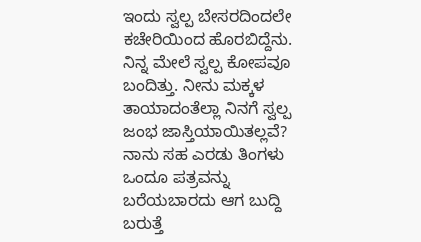ಇಂದು ಸ್ವಲ್ಪ ಬೇಸರದಿಂದಲೇ ಕಚೇರಿಯಿಂದ ಹೊರಬಿದ್ದೆನು. ನಿನ್ನ ಮೇಲೆ ಸ್ವಲ್ಪ ಕೋಪವೂ ಬಂದಿತ್ತು. ನೀನು ಮಕ್ಕಳ ತಾಯಾದಂತೆಲ್ಲಾ ನಿನಗೆ ಸ್ವಲ್ಪ ಜಂಭ ಜಾಸ್ತಿಯಾಯಿತಲ್ಲವೆ? ನಾನು ಸಹ ಎರಡು ತಿಂಗಳು ಒಂದೂ ಪತ್ರವನ್ನು ಬರೆಯಬಾರದು ಆಗ ಬುದ್ದಿ ಬರುತ್ತೆ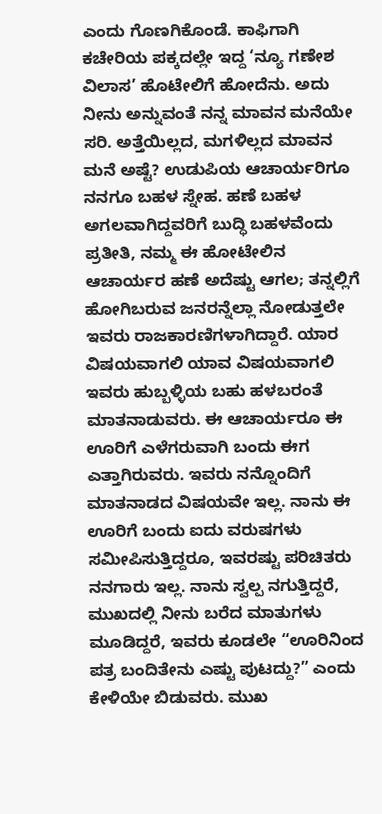ಎಂದು ಗೊಣಗಿಕೊಂಡೆ. ಕಾಫಿಗಾಗಿ ಕಚೇರಿಯ ಪಕ್ಕದಲ್ಲೇ ಇದ್ದ ‘ನ್ಯೂ ಗಣೇಶ ವಿಲಾಸ’ ಹೊಟೇಲಿಗೆ ಹೋದೆನು. ಅದು ನೀನು ಅನ್ನುವಂತೆ ನನ್ನ ಮಾವನ ಮನೆಯೇ ಸರಿ. ಅತ್ತೆಯಿಲ್ಲದ, ಮಗಳಿಲ್ಲದ ಮಾವನ ಮನೆ ಅಷ್ಟೆ? ಉಡುಪಿಯ ಆಚಾರ್ಯರಿಗೂ ನನಗೂ ಬಹಳ ಸ್ನೇಹ. ಹಣೆ ಬಹಳ ಅಗಲವಾಗಿದ್ದವರಿಗೆ ಬುದ್ಧಿ ಬಹಳವೆಂದು ಪ್ರತೀತಿ, ನಮ್ಮ ಈ ಹೋಟೇಲಿನ ಆಚಾರ್ಯರ ಹಣೆ ಅದೆಷ್ಟು ಆಗಲ; ತನ್ನಲ್ಲಿಗೆ ಹೋಗಿಬರುವ ಜನರನ್ನೆಲ್ಲಾ ನೋಡುತ್ತಲೇ ಇವರು ರಾಜಕಾರಣಿಗಳಾಗಿದ್ದಾರೆ. ಯಾರ ವಿಷಯವಾಗಲಿ ಯಾವ ವಿಷಯವಾಗಲಿ ಇವರು ಹುಬ್ಬಳ್ಳಿಯ ಬಹು ಹಳಬರಂತೆ ಮಾತನಾಡುವರು. ಈ ಆಚಾರ್ಯರೂ ಈ ಊರಿಗೆ ಎಳೆಗರುವಾಗಿ ಬಂದು ಈಗ ಎತ್ತಾಗಿರುವರು. ಇವರು ನನ್ನೊಂದಿಗೆ ಮಾತನಾಡದ ವಿಷಯವೇ ಇಲ್ಲ. ನಾನು ಈ ಊರಿಗೆ ಬಂದು ಐದು ವರುಷಗಳು ಸಮೀಪಿಸುತ್ತಿದ್ದರೂ, ಇವರಷ್ಟು ಪರಿಚಿತರು ನನಗಾರು ಇಲ್ಲ. ನಾನು ಸ್ವಲ್ಪ ನಗುತ್ತಿದ್ದರೆ, ಮುಖದಲ್ಲಿ ನೀನು ಬರೆದ ಮಾತುಗಳು ಮೂಡಿದ್ದರೆ, ಇವರು ಕೂಡಲೇ “ಊರಿನಿಂದ ಪತ್ರ ಬಂದಿತೇನು ಎಷ್ಟು ಪುಟದ್ದು?” ಎಂದು ಕೇಳಿಯೇ ಬಿಡುವರು. ಮುಖ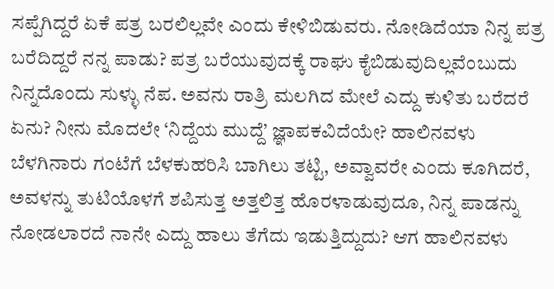ಸಪ್ಪೆಗಿದ್ದರೆ ಏಕೆ ಪತ್ರ ಬರಲಿಲ್ಲವೇ ಎಂದು ಕೇಳಿಬಿಡುವರು. ನೋಡಿದೆಯಾ ನಿನ್ನ ಪತ್ರ ಬರೆದಿದ್ದರೆ ನನ್ನ ಪಾಡು? ಪತ್ರ ಬರೆಯುವುದಕ್ಕೆ ರಾಘು ಕೈಬಿಡುವುದಿಲ್ಲವೆಂಬುದು ನಿನ್ನದೊಂದು ಸುಳ್ಳು ನೆಪ. ಅವನು ರಾತ್ರಿ ಮಲಗಿದ ಮೇಲೆ ಎದ್ದು ಕುಳಿತು ಬರೆದರೆ ಏನು? ನೀನು ಮೊದಲೇ ‘ನಿದ್ದೆಯ ಮುದ್ದೆ’ ಜ್ಞಾಪಕವಿದೆಯೇ? ಹಾಲಿನವಳು ಬೆಳಗಿನಾರು ಗಂಟೆಗೆ ಬೆಳಕುಹರಿಸಿ ಬಾಗಿಲು ತಟ್ಟಿ, ಅವ್ವಾವರೇ ಎಂದು ಕೂಗಿದರೆ, ಅವಳನ್ನು ತುಟಿಯೊಳಗೆ ಶಪಿಸುತ್ತ ಅತ್ತಲಿತ್ತ ಹೊರಳಾಡುವುದೂ, ನಿನ್ನ ಪಾಡನ್ನು ನೋಡಲಾರದೆ ನಾನೇ ಎದ್ದು ಹಾಲು ತೆಗೆದು ಇಡುತ್ತಿದ್ದುದು? ಆಗ ಹಾಲಿನವಳು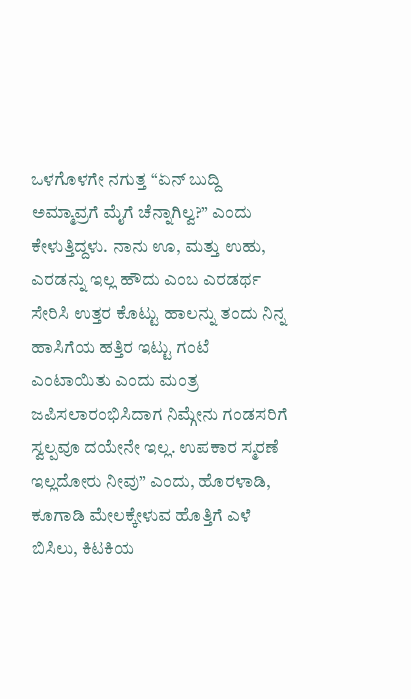ಒಳಗೊಳಗೇ ನಗುತ್ತ “ಏನ್ ಬುದ್ದಿ ಅಮ್ಮಾವ್ರಗೆ ಮೈಗೆ ಚೆನ್ನಾಗಿಲ್ವ?” ಎಂದು ಕೇಳುತ್ತಿದ್ದಳು. ನಾನು ಊ, ಮತ್ತು ಉಹು, ಎರಡನ್ನು ಇಲ್ಲ ಹೌದು ಎಂಬ ಎರಡರ್ಥ ಸೇರಿಸಿ ಉತ್ತರ ಕೊಟ್ಟು ಹಾಲನ್ನು ತಂದು ನಿನ್ನ ಹಾಸಿಗೆಯ ಹತ್ತಿರ ಇಟ್ಟು ಗಂಟೆ ಎಂಟಾಯಿತು ಎಂದು ಮಂತ್ರ ಜಪಿಸಲಾರಂಭಿಸಿದಾಗ ನಿಮ್ಗೇನು ಗಂಡಸರಿಗೆ ಸ್ವಲ್ಪವೂ ದಯೇನೇ ಇಲ್ಲ. ಉಪಕಾರ ಸ್ಮರಣೆ ಇಲ್ಲದೋರು ನೀವು” ಎಂದು, ಹೊರಳಾಡಿ, ಕೂಗಾಡಿ ಮೇಲಕ್ಕೇಳುವ ಹೊತ್ತಿಗೆ ಎಳೆ ಬಿಸಿಲು, ಕಿಟಕಿಯ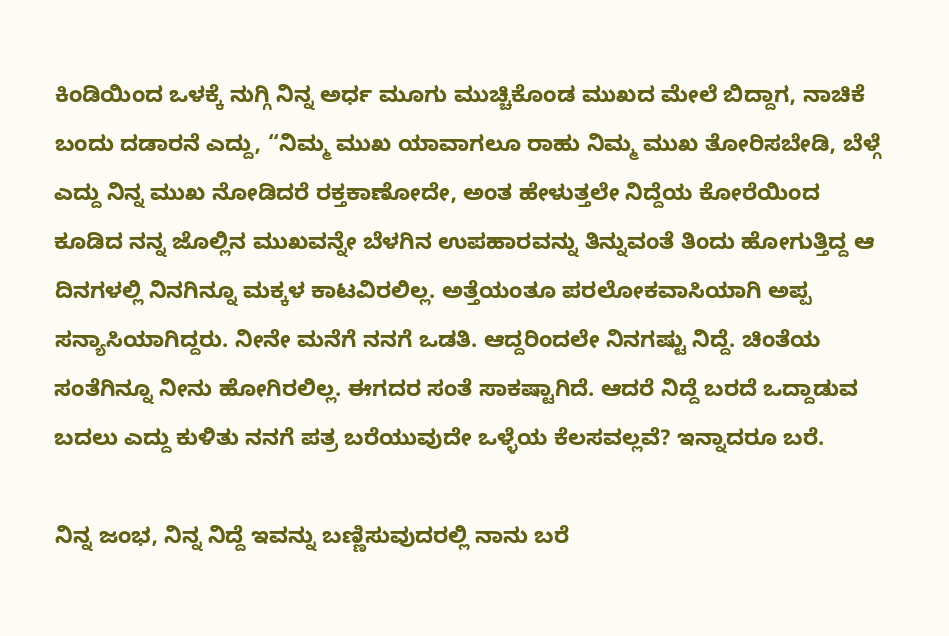ಕಿಂಡಿಯಿಂದ ಒಳಕ್ಕೆ ನುಗ್ಗಿ ನಿನ್ನ ಅರ್ಧ ಮೂಗು ಮುಚ್ಚಿಕೊಂಡ ಮುಖದ ಮೇಲೆ ಬಿದ್ದಾಗ, ನಾಚಿಕೆ ಬಂದು ದಡಾರನೆ ಎದ್ದು, “ನಿಮ್ಮ ಮುಖ ಯಾವಾಗಲೂ ರಾಹು ನಿಮ್ಮ ಮುಖ ತೋರಿಸಬೇಡಿ, ಬೆಳ್ಗೆ ಎದ್ದು ನಿನ್ನ ಮುಖ ನೋಡಿದರೆ ರಕ್ತಕಾಣೋದೇ, ಅಂತ ಹೇಳುತ್ತಲೇ ನಿದ್ದೆಯ ಕೋರೆಯಿಂದ ಕೂಡಿದ ನನ್ನ ಜೊಲ್ಲಿನ ಮುಖವನ್ನೇ ಬೆಳಗಿನ ಉಪಹಾರವನ್ನು ತಿನ್ನುವಂತೆ ತಿಂದು ಹೋಗುತ್ತಿದ್ದ ಆ ದಿನಗಳಲ್ಲಿ ನಿನಗಿನ್ನೂ ಮಕ್ಕಳ ಕಾಟವಿರಲಿಲ್ಲ. ಅತ್ತೆಯಂತೂ ಪರಲೋಕವಾಸಿಯಾಗಿ ಅಪ್ಪ ಸನ್ಯಾಸಿಯಾಗಿದ್ದರು. ನೀನೇ ಮನೆಗೆ ನನಗೆ ಒಡತಿ. ಆದ್ದರಿಂದಲೇ ನಿನಗಷ್ಟು ನಿದ್ದೆ. ಚಿಂತೆಯ ಸಂತೆಗಿನ್ನೂ ನೀನು ಹೋಗಿರಲಿಲ್ಲ. ಈಗದರ ಸಂತೆ ಸಾಕಷ್ಟಾಗಿದೆ. ಆದರೆ ನಿದ್ದೆ ಬರದೆ ಒದ್ದಾಡುವ ಬದಲು ಎದ್ದು ಕುಳಿತು ನನಗೆ ಪತ್ರ ಬರೆಯುವುದೇ ಒಳ್ಳೆಯ ಕೆಲಸವಲ್ಲವೆ? ಇನ್ನಾದರೂ ಬರೆ.

ನಿನ್ನ ಜಂಭ, ನಿನ್ನ ನಿದ್ದೆ ಇವನ್ನು ಬಣ್ಣಿಸುವುದರಲ್ಲಿ ನಾನು ಬರೆ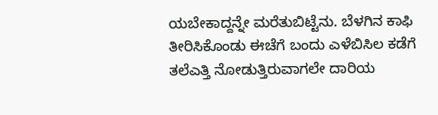ಯಬೇಕಾದ್ದನ್ನೇ ಮರೆತುಬಿಟ್ಟೆನು. ಬೆಳಗಿನ ಕಾಫಿ ತೀರಿಸಿಕೊಂಡು ಈಚೆಗೆ ಬಂದು ಎಳೆಬಿಸಿಲ ಕಡೆಗೆ ತಲೆಎತ್ತಿ ನೋಡುತ್ತಿರುವಾಗಲೇ ದಾರಿಯ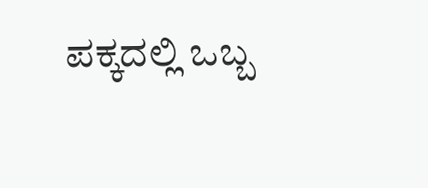ಪಕ್ಕದಲ್ಲಿ ಒಬ್ಬ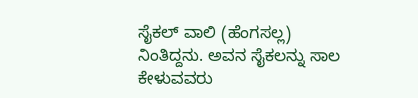ಸೈಕಲ್ ವಾಲಿ (ಹೆಂಗಸಲ್ಲ) ನಿಂತಿದ್ದನು. ಅವನ ಸೈಕಲನ್ನು ಸಾಲ ಕೇಳುವವರು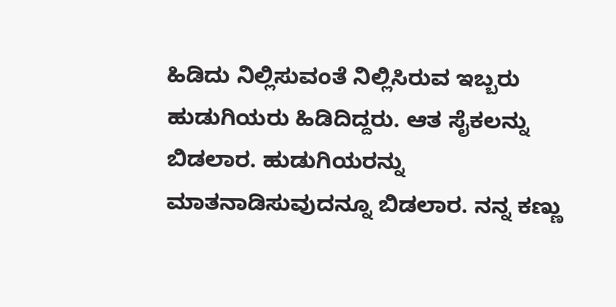ಹಿಡಿದು ನಿಲ್ಲಿಸುವಂತೆ ನಿಲ್ಲಿಸಿರುವ ಇಬ್ಬರು ಹುಡುಗಿಯರು ಹಿಡಿದಿದ್ದರು. ಆತ ಸೈಕಲನ್ನು ಬಿಡಲಾರ. ಹುಡುಗಿಯರನ್ನು ಮಾತನಾಡಿಸುವುದನ್ನೂ ಬಿಡಲಾರ. ನನ್ನ ಕಣ್ಣು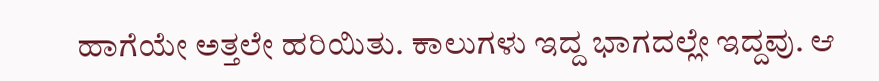ಹಾಗೆಯೇ ಅತ್ತಲೇ ಹರಿಯಿತು. ಕಾಲುಗಳು ಇದ್ದ ಭಾಗದಲ್ಲೇ ಇದ್ದವು. ಆ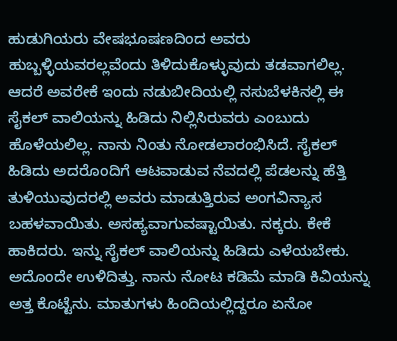ಹುಡುಗಿಯರು ವೇಷಭೂಷಣದಿಂದ ಅವರು ಹುಬ್ಬಳ್ಳಿಯವರಲ್ಲವೆಂದು ತಿಳಿದುಕೊಳ್ಳುವುದು ತಡವಾಗಲಿಲ್ಲ. ಆದರೆ ಅವರೇಕೆ ಇಂದು ನಡುಬೀದಿಯಲ್ಲಿ ನಸುಬೆಳಕಿನಲ್ಲಿ ಈ ಸೈಕಲ್ ವಾಲಿಯನ್ನು ಹಿಡಿದು ನಿಲ್ಲಿಸಿರುವರು ಎಂಬುದು ಹೊಳೆಯಲಿಲ್ಲ. ನಾನು ನಿಂತು ನೋಡಲಾರಂಭಿಸಿದೆ. ಸೈಕಲ್ ಹಿಡಿದು ಅದರೊಂದಿಗೆ ಆಟವಾಡುವ ನೆವದಲ್ಲಿ ಪೆಡಲನ್ನು ಹೆತ್ತಿ ತುಳಿಯುವುದರಲ್ಲಿ ಅವರು ಮಾಡುತ್ತಿರುವ ಅಂಗವಿನ್ಯಾಸ ಬಹಳವಾಯಿತು. ಅಸಹ್ಯವಾಗುವಷ್ಟಾಯಿತು. ನಕ್ಕರು. ಕೇಕೆ ಹಾಕಿದರು. ಇನ್ನು ಸೈಕಲ್ ವಾಲಿಯನ್ನು ಹಿಡಿದು ಎಳೆಯಬೇಕು. ಅದೊಂದೇ ಉಳಿದಿತ್ತು. ನಾನು ನೋಟ ಕಡಿಮೆ ಮಾಡಿ ಕಿವಿಯನ್ನು ಅತ್ತ ಕೊಟ್ಟೆನು. ಮಾತುಗಳು ಹಿಂದಿಯಲ್ಲಿದ್ದರೂ ಏನೋ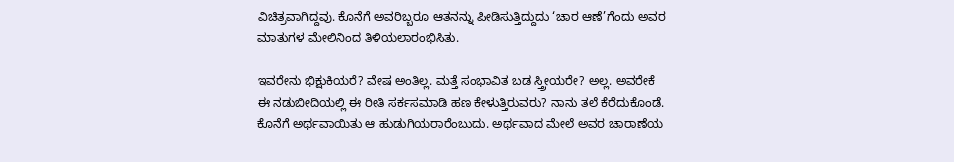ವಿಚಿತ್ರವಾಗಿದ್ದವು. ಕೊನೆಗೆ ಅವರಿಬ್ಬರೂ ಆತನನ್ನು ಪೀಡಿಸುತ್ತಿದ್ದುದು ‘ಚಾರ ಆಣೆ’ಗೆಂದು ಅವರ ಮಾತುಗಳ ಮೇಲಿನಿಂದ ತಿಳಿಯಲಾರಂಭಿಸಿತು.

ಇವರೇನು ಭಿಕ್ಷುಕಿಯರೆ? ವೇಷ ಅಂತಿಲ್ಲ. ಮತ್ತೆ ಸಂಭಾವಿತ ಬಡ ಸ್ತ್ರೀಯರೇ? ಅಲ್ಲ. ಅವರೇಕೆ ಈ ನಡುಬೀದಿಯಲ್ಲಿ ಈ ರೀತಿ ಸರ್ಕಸಮಾಡಿ ಹಣ ಕೇಳುತ್ತಿರುವರು? ನಾನು ತಲೆ ಕೆರೆದುಕೊಂಡೆ. ಕೊನೆಗೆ ಅರ್ಥವಾಯಿತು ಆ ಹುಡುಗಿಯರಾರೆಂಬುದು. ಅರ್ಥವಾದ ಮೇಲೆ ಅವರ ಚಾರಾಣೆಯ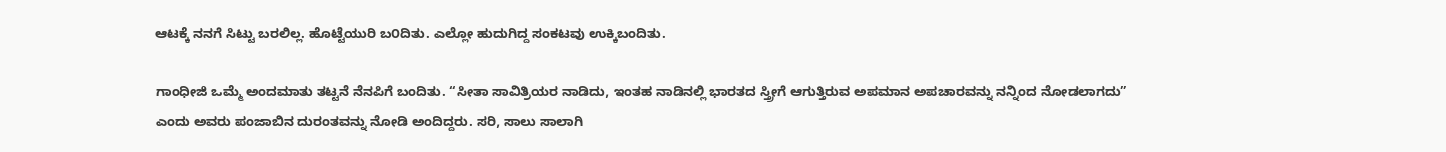ಆಟಕ್ಕೆ ನನಗೆ ಸಿಟ್ಟು ಬರಲಿಲ್ಲ. ಹೊಟ್ಟೆಯುರಿ ಬ೦ದಿತು. ಎಲ್ಲೋ ಹುದುಗಿದ್ದ ಸಂಕಟವು ಉಕ್ಕಿಬಂದಿತು.

ಗಾಂಧೀಜಿ ಒಮ್ಮೆ ಅಂದಮಾತು ತಟ್ಟನೆ ನೆನಪಿಗೆ ಬಂದಿತು. “ಸೀತಾ ಸಾವಿತ್ರಿಯರ ನಾಡಿದು, ಇಂತಹ ನಾಡಿನಲ್ಲಿ ಭಾರತದ ಸ್ತ್ರೀಗೆ ಆಗುತ್ತಿರುವ ಅಪಮಾನ ಅಪಚಾರವನ್ನು ನನ್ನಿಂದ ನೋಡಲಾಗದು” ಎಂದು ಅವರು ಪಂಜಾಬಿನ ದುರಂತವನ್ನು ನೋಡಿ ಅಂದಿದ್ದರು. ಸರಿ, ಸಾಲು ಸಾಲಾಗಿ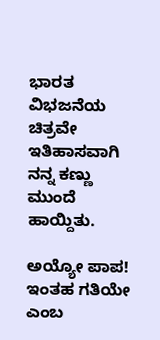ಭಾರತ ವಿಭಜನೆಯ ಚಿತ್ರವೇ ಇತಿಹಾಸವಾಗಿ ನನ್ನ ಕಣ್ಣು ಮುಂದೆ ಹಾಯ್ದಿತು.

ಅಯ್ಯೋ ಪಾಪ! ಇಂತಹ ಗತಿಯೇ ಎಂಬ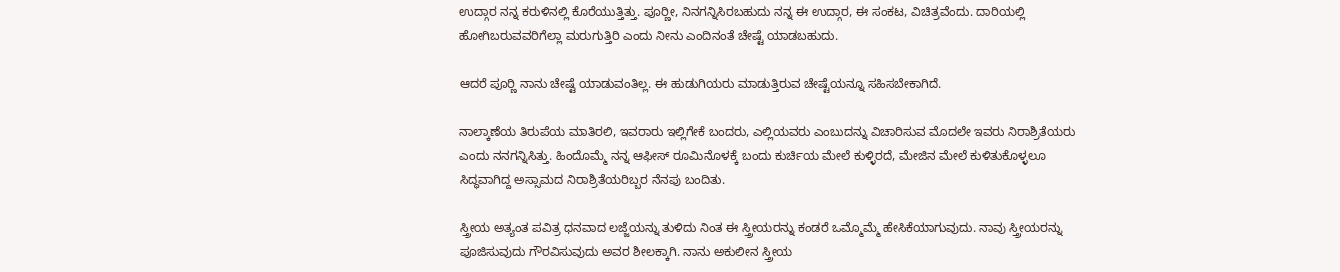ಉದ್ಗಾರ ನನ್ನ ಕರುಳಿನಲ್ಲಿ ಕೊರೆಯುತ್ತಿತ್ತು. ಪೂರ‍್ಣೀ, ನಿನಗನ್ನಿಸಿರಬಹುದು ನನ್ನ ಈ ಉದ್ಗಾರ, ಈ ಸಂಕಟ, ವಿಚಿತ್ರವೆಂದು. ದಾರಿಯಲ್ಲಿ ಹೋಗಿಬರುವವರಿಗೆಲ್ಲಾ ಮರುಗುತ್ತಿರಿ ಎಂದು ನೀನು ಎಂದಿನಂತೆ ಚೇಷ್ಟೆ ಯಾಡಬಹುದು.

ಆದರೆ ಪೂರ‍್ಣಿ ನಾನು ಚೇಷ್ಟೆ ಯಾಡುವಂತಿಲ್ಲ. ಈ ಹುಡುಗಿಯರು ಮಾಡುತ್ತಿರುವ ಚೇಷ್ಟೆಯನ್ನೂ ಸಹಿಸಬೇಕಾಗಿದೆ.

ನಾಲ್ಕಾಣೆಯ ತಿರುಪೆಯ ಮಾತಿರಲಿ, ಇವರಾರು ಇಲ್ಲಿಗೇಕೆ ಬಂದರು, ಎಲ್ಲಿಯವರು ಎಂಬುದನ್ನು ವಿಚಾರಿಸುವ ಮೊದಲೇ ಇವರು ನಿರಾಶ್ರಿತೆಯರು ಎಂದು ನನಗನ್ನಿಸಿತ್ತು. ಹಿಂದೊಮ್ಮೆ ನನ್ನ ಆಫೀಸ್ ರೂಮಿನೊಳಕ್ಕೆ ಬಂದು ಕುರ್ಚಿಯ ಮೇಲೆ ಕುಳ್ಳಿರದೆ, ಮೇಜಿನ ಮೇಲೆ ಕುಳಿತುಕೊಳ್ಳಲೂ ಸಿದ್ಧವಾಗಿದ್ದ ಅಸ್ಸಾಮದ ನಿರಾಶ್ರಿತೆಯರಿಬ್ಬರ ನೆನಪು ಬಂದಿತು.

ಸ್ತ್ರೀಯ ಅತ್ಯಂತ ಪವಿತ್ರ ಧನವಾದ ಲಜ್ಜೆಯನ್ನು ತುಳಿದು ನಿಂತ ಈ ಸ್ತ್ರೀಯರನ್ನು ಕಂಡರೆ ಒಮ್ಮೊಮ್ಮೆ ಹೇಸಿಕೆಯಾಗುವುದು. ನಾವು ಸ್ತ್ರೀಯರನ್ನು ಪೂಜಿಸುವುದು ಗೌರವಿಸುವುದು ಅವರ ಶೀಲಕ್ಕಾಗಿ. ನಾನು ಅಕುಲೀನ ಸ್ತ್ರೀಯ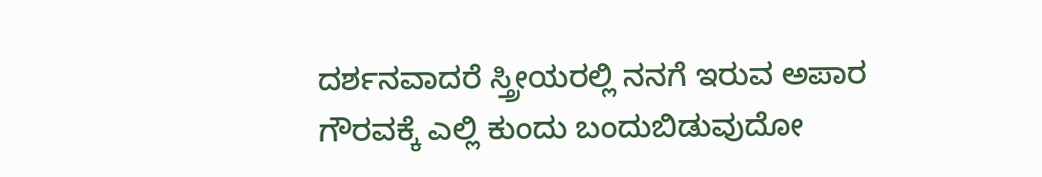ದರ್ಶನವಾದರೆ ಸ್ತ್ರೀಯರಲ್ಲಿ ನನಗೆ ಇರುವ ಅಪಾರ ಗೌರವಕ್ಕೆ ಎಲ್ಲಿ ಕುಂದು ಬಂದುಬಿಡುವುದೋ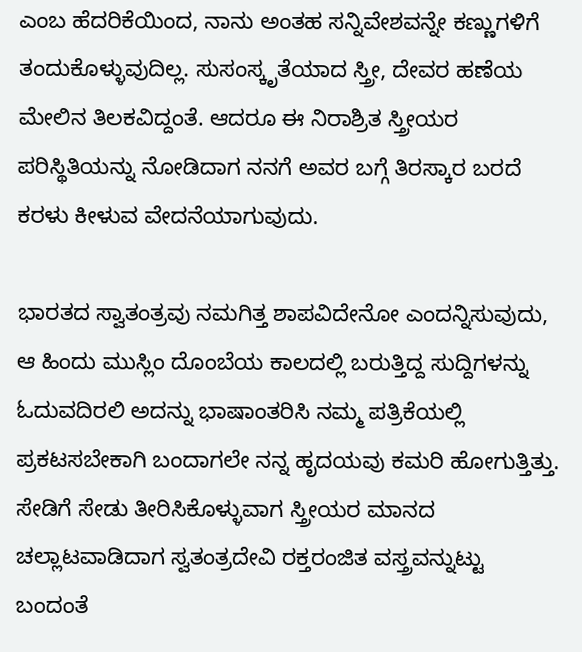ಎಂಬ ಹೆದರಿಕೆಯಿಂದ, ನಾನು ಅಂತಹ ಸನ್ನಿವೇಶವನ್ನೇ ಕಣ್ಣುಗಳಿಗೆ ತಂದುಕೊಳ್ಳುವುದಿಲ್ಲ. ಸುಸಂಸ್ಕೃತೆಯಾದ ಸ್ತ್ರೀ, ದೇವರ ಹಣೆಯ ಮೇಲಿನ ತಿಲಕವಿದ್ದಂತೆ. ಆದರೂ ಈ ನಿರಾಶ್ರಿತ ಸ್ತ್ರೀಯರ ಪರಿಸ್ಥಿತಿಯನ್ನು ನೋಡಿದಾಗ ನನಗೆ ಅವರ ಬಗ್ಗೆ ತಿರಸ್ಕಾರ ಬರದೆ ಕರಳು ಕೀಳುವ ವೇದನೆಯಾಗುವುದು.

ಭಾರತದ ಸ್ವಾತಂತ್ರವು ನಮಗಿತ್ತ ಶಾಪವಿದೇನೋ ಎಂದನ್ನಿಸುವುದು, ಆ ಹಿಂದು ಮುಸ್ಲಿಂ ದೊಂಬೆಯ ಕಾಲದಲ್ಲಿ ಬರುತ್ತಿದ್ದ ಸುದ್ದಿಗಳನ್ನು ಓದುವದಿರಲಿ ಅದನ್ನು ಭಾಷಾಂತರಿಸಿ ನಮ್ಮ ಪತ್ರಿಕೆಯಲ್ಲಿ ಪ್ರಕಟಸಬೇಕಾಗಿ ಬಂದಾಗಲೇ ನನ್ನ ಹೃದಯವು ಕಮರಿ ಹೋಗುತ್ತಿತ್ತು. ಸೇಡಿಗೆ ಸೇಡು ತೀರಿಸಿಕೊಳ್ಳುವಾಗ ಸ್ತ್ರೀಯರ ಮಾನದ ಚಲ್ಲಾಟವಾಡಿದಾಗ ಸ್ವತಂತ್ರದೇವಿ ರಕ್ತರಂಜಿತ ವಸ್ತ್ರವನ್ನುಟ್ಟು ಬಂದಂತೆ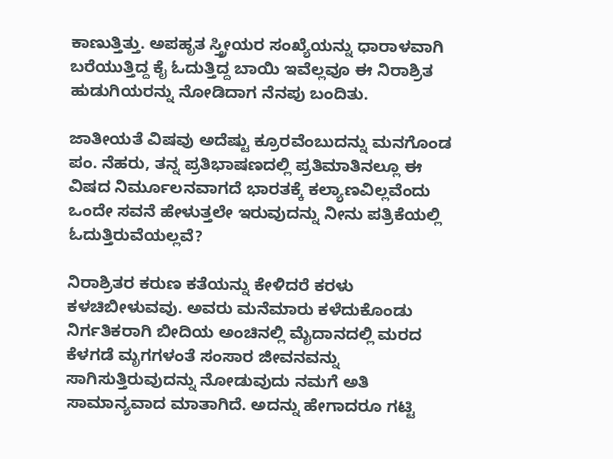ಕಾಣುತ್ತಿತ್ತು. ಅಪಹೃತ ಸ್ತ್ರೀಯರ ಸಂಖ್ಯೆಯನ್ನು ಧಾರಾಳವಾಗಿ ಬರೆಯುತ್ತಿದ್ದ ಕೈ ಓದುತ್ತಿದ್ದ ಬಾಯಿ ಇವೆಲ್ಲವೂ ಈ ನಿರಾಶ್ರಿತ ಹುಡುಗಿಯರನ್ನು ನೋಡಿದಾಗ ನೆನಪು ಬಂದಿತು.

ಜಾತೀಯತೆ ವಿಷವು ಅದೆಷ್ಟು ಕ್ರೂರವೆಂಬುದನ್ನು ಮನಗೊಂಡ ಪಂ. ನೆಹರು, ತನ್ನ ಪ್ರತಿಭಾಷಣದಲ್ಲಿ ಪ್ರತಿಮಾತಿನಲ್ಲೂ ಈ ವಿಷದ ನಿರ್ಮೂಲನವಾಗದೆ ಭಾರತಕ್ಕೆ ಕಲ್ಯಾಣವಿಲ್ಲವೆಂದು ಒಂದೇ ಸವನೆ ಹೇಳುತ್ತಲೇ ಇರುವುದನ್ನು ನೀನು ಪತ್ರಿಕೆಯಲ್ಲಿ ಓದುತ್ತಿರುವೆಯಲ್ಲವೆ?

ನಿರಾಶ್ರಿತರ ಕರುಣ ಕತೆಯನ್ನು ಕೇಳಿದರೆ ಕರಳು ಕಳಚಿಬೀಳುವವು. ಅವರು ಮನೆಮಾರು ಕಳೆದುಕೊಂಡು ನಿರ್ಗತಿಕರಾಗಿ ಬೀದಿಯ ಅಂಚಿನಲ್ಲಿ ಮೈದಾನದಲ್ಲಿ ಮರದ ಕೆಳಗಡೆ ಮೃಗಗಳಂತೆ ಸಂಸಾರ ಜೀವನವನ್ನು ಸಾಗಿಸುತ್ತಿರುವುದನ್ನು ನೋಡುವುದು ನಮಗೆ ಅತಿ ಸಾಮಾನ್ಯವಾದ ಮಾತಾಗಿದೆ. ಅದನ್ನು ಹೇಗಾದರೂ ಗಟ್ಟಿ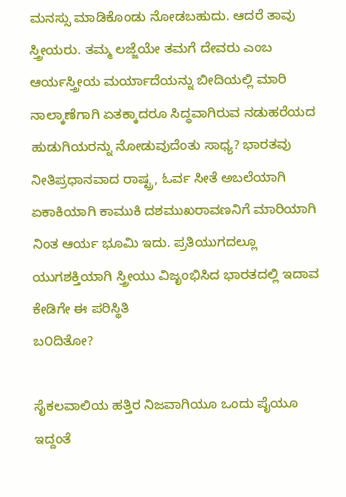ಮನಸ್ಸು ಮಾಡಿಕೊಂಡು ನೋಡಬಹುದು. ಆದರೆ ತಾವು ಸ್ತ್ರೀಯರು. ತಮ್ಮ ಲಜ್ಜೆಯೇ ತಮಗೆ ದೇವರು ಎಂಬ ಆರ್ಯಸ್ತ್ರೀಯ ಮರ್ಯಾದೆಯನ್ನು ಬೀದಿಯಲ್ಲಿ ಮಾರಿ ನಾಲ್ಕಾಣೆಗಾಗಿ ಏತಕ್ಕಾದರೂ ಸಿದ್ಧವಾಗಿರುವ ನಡುಹರೆಯದ ಹುಡುಗಿಯರನ್ನು ನೋಡುವುದೆಂತು ಸಾಧ್ಯ? ಭಾರತವು ನೀತಿಪ್ರಧಾನವಾದ ರಾಷ್ಟ್ರ, ಓರ್ವ ಸೀತೆ ಅಬಲೆಯಾಗಿ ಏಕಾಕಿಯಾಗಿ ಕಾಮುಕಿ ದಶಮುಖರಾವಣನಿಗೆ ಮಾರಿಯಾಗಿ ನಿಂತ ಆರ್ಯ ಭೂಮಿ ಇದು. ಪ್ರತಿಯುಗದಲ್ಲೂ ಯುಗಶಕ್ತಿಯಾಗಿ ಸ್ತ್ರೀಯು ವಿಜೃಂಭಿಸಿದ ಭಾರತದಲ್ಲಿ ಇದಾವ ಕೇಡಿಗೇ ಈ ಪರಿಸ್ಥಿತಿ
ಬ೦ದಿತೋ?

ಸೈಕಲವಾಲಿಯ ಹತ್ತಿರ ನಿಜವಾಗಿಯೂ ಒಂದು ಪೈಯೂ ಇದ್ದಂತೆ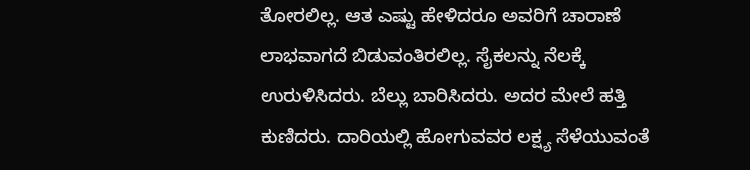ತೋರಲಿಲ್ಲ. ಆತ ಎಷ್ಟು ಹೇಳಿದರೂ ಅವರಿಗೆ ಚಾರಾಣೆ ಲಾಭವಾಗದೆ ಬಿಡುವಂತಿರಲಿಲ್ಲ. ಸೈಕಲನ್ನು ನೆಲಕ್ಕೆ ಉರುಳಿಸಿದರು. ಬೆಲ್ಲು ಬಾರಿಸಿದರು. ಅದರ ಮೇಲೆ ಹತ್ತಿ ಕುಣಿದರು. ದಾರಿಯಲ್ಲಿ ಹೋಗುವವರ ಲಕ್ಷ್ಯ ಸೆಳೆಯುವಂತೆ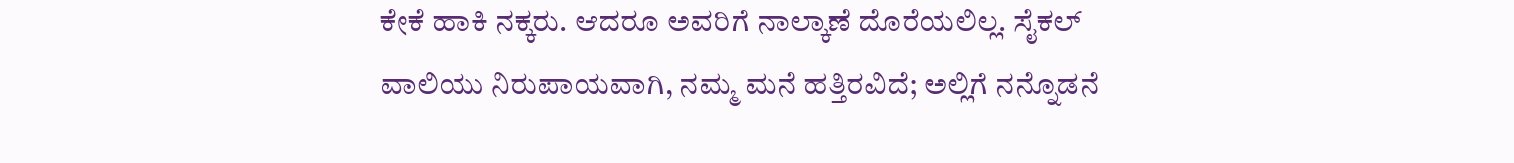ಕೇಕೆ ಹಾಕಿ ನಕ್ಕರು. ಆದರೂ ಅವರಿಗೆ ನಾಲ್ಕಾಣೆ ದೊರೆಯಲಿಲ್ಲ. ಸೈಕಲ್ ವಾಲಿಯು ನಿರುಪಾಯವಾಗಿ, ನಮ್ಮ ಮನೆ ಹತ್ತಿರವಿದೆ; ಅಲ್ಲಿಗೆ ನನ್ನೊಡನೆ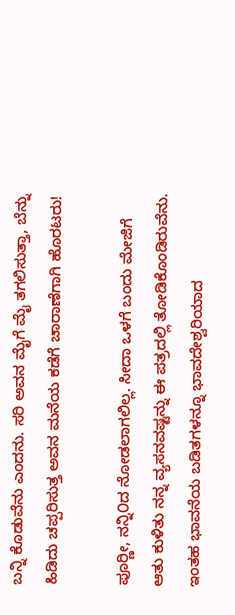ಬನ್ನಿ ಕೊಡುವೆನು ಎಂದನು. ಸರಿ ಅವನ ಮೈಗೆ ಮೈ ತಗಲಿಸುತ್ತಾ, ಬೆನ್ನು ಹಿಡಿದು ಚಪ್ಪರಿಸುತ್ತ ಅವನ ಮನೆಯ ಕಡೆಗೆ ಚಾರಾಣೆಗಾಗಿ ಹೊರಟರು!

ಪೂರ‍್ಣೀ, ನನ್ನಿ೦ದ ನೋಡಲಾಗಲಿಲ್ಲ. ಸೀದಾ ಒಳಗೆ ಬಂದು ಮೇಜಿಗೆ ಆತು ಕುಳಿತು ನನ್ನ ವ್ಯಸನವಷ್ಟನ್ನು ಈ ಪತ್ರದಲ್ಲಿ ತೋಡಿಕೊಂಡಿರುವೆನು. ಇಂತಹ ಭಾವನೆಯ ಬಡಿತಗಳನ್ನೂ ಭಾವದೇಶ್ವರಿಯಾದ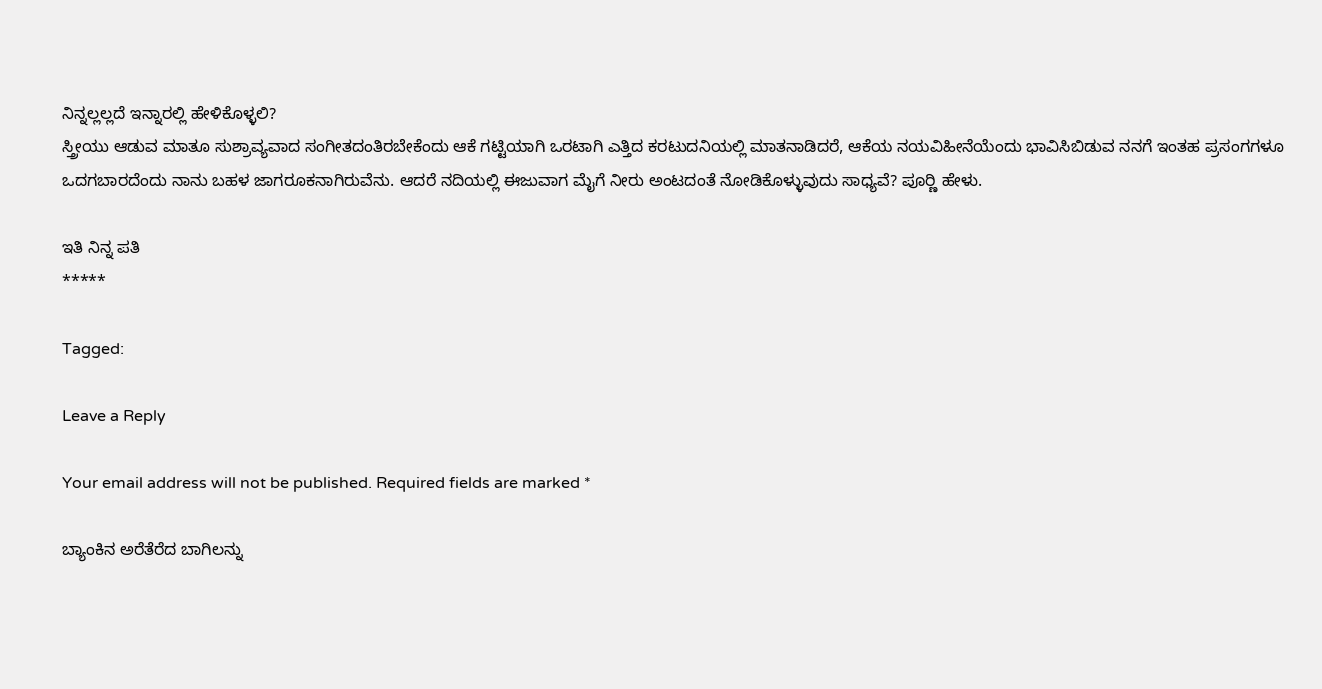ನಿನ್ನಲ್ಲಲ್ಲದೆ ಇನ್ನಾರಲ್ಲಿ ಹೇಳಿಕೊಳ್ಳಲಿ?
ಸ್ತ್ರೀಯು ಆಡುವ ಮಾತೂ ಸುಶ್ರಾವ್ಯವಾದ ಸಂಗೀತದಂತಿರಬೇಕೆಂದು ಆಕೆ ಗಟ್ಟಿಯಾಗಿ ಒರಟಾಗಿ ಎತ್ತಿದ ಕರಟುದನಿಯಲ್ಲಿ ಮಾತನಾಡಿದರೆ, ಆಕೆಯ ನಯವಿಹೀನೆಯೆಂದು ಭಾವಿಸಿಬಿಡುವ ನನಗೆ ಇಂತಹ ಪ್ರಸಂಗಗಳೂ ಒದಗಬಾರದೆಂದು ನಾನು ಬಹಳ ಜಾಗರೂಕನಾಗಿರುವೆನು. ಆದರೆ ನದಿಯಲ್ಲಿ ಈಜುವಾಗ ಮೈಗೆ ನೀರು ಅಂಟದಂತೆ ನೋಡಿಕೊಳ್ಳುವುದು ಸಾಧ್ಯವೆ? ಪೂರ‍್ಣಿ ಹೇಳು.

ಇತಿ ನಿನ್ನ ಪತಿ
*****

Tagged:

Leave a Reply

Your email address will not be published. Required fields are marked *

ಬ್ಯಾಂಕಿನ ಅರೆತೆರೆದ ಬಾಗಿಲನ್ನು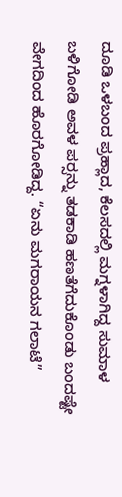ದೂಡಿ ಒಳಬಂದ ಪ್ರಹ್ಲಾದ, ಕೆಲಸದಲ್ಲಿ ಮಗ್ನಳಾಗಿದ್ದ ಸುಮಾಳ ಬಳಿಗೋಡಿ ಅವಳ ಪರ್‍ಸನ್ನು ತಡಕಾಡಿ ಹಣತೆಗೆದುಕೊಂಡು ಬಂದಷ್ಟೇ ವೇಗದಿಂದ ಹೊರಗೋಡಿದ್ದ. “ಏನು ಮಗರಾಯನ ಗಲಾಟೆ”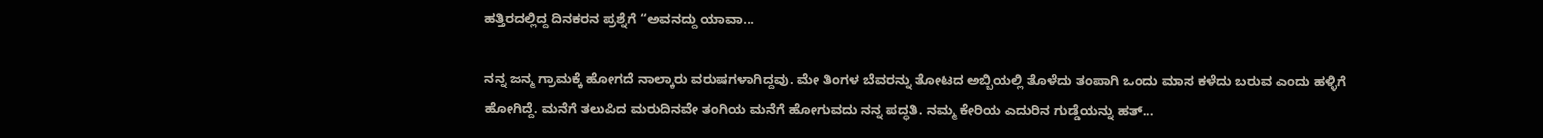ಹತ್ತಿರದಲ್ಲಿದ್ದ ದಿನಕರನ ಪ್ರಶ್ನೆಗೆ “ಅವನದ್ದು ಯಾವಾ...

ನನ್ನ ಜನ್ಮ ಗ್ರಾಮಕ್ಕೆ ಹೋಗದೆ ನಾಲ್ಕಾರು ವರುಷಗಳಾಗಿದ್ದವು. ಮೇ ತಿಂಗಳ ಬೆವರನ್ನು ತೋಟದ ಅಬ್ಬಿಯಲ್ಲಿ ತೊಳೆದು ತಂಪಾಗಿ ಒಂದು ಮಾಸ ಕಳೆದು ಬರುವ ಎಂದು ಹಳ್ಳಿಗೆ ಹೋಗಿದ್ದೆ. ಮನೆಗೆ ತಲುಪಿದ ಮರುದಿನವೇ ತಂಗಿಯ ಮನೆಗೆ ಹೋಗುವದು ನನ್ನ ಪದ್ಧತಿ. ನಮ್ಮ ಕೇರಿಯ ಎದುರಿನ ಗುಡ್ಡೆಯನ್ನು ಹತ್...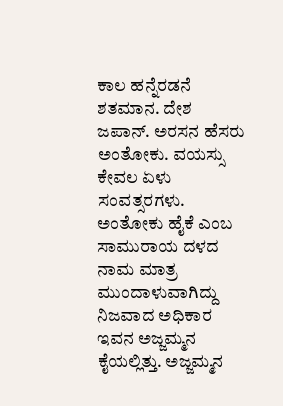ಕಾಲ ಹನ್ನೆರಡನೆ ಶತಮಾನ. ದೇಶ ಜಪಾನ್. ಅರಸನ ಹೆಸರು ಅಂತೋಕು. ವಯಸ್ಸು ಕೇವಲ ಏಳು ಸಂವತ್ಸರಗಳು. ಅಂತೋಕು ಹೈಕೆ ಎಂಬ ಸಾಮುರಾಯ ದಳದ ನಾಮ ಮಾತ್ರ ಮುಂದಾಳುವಾಗಿದ್ದು ನಿಜವಾದ ಅಧಿಕಾರ ಇವನ ಅಜ್ಜಮ್ಮನ ಕೈಯಲ್ಲಿತ್ತು. ಅಜ್ಜಮ್ಮನ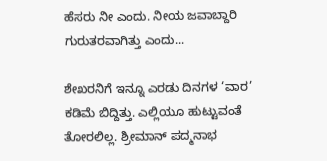ಹೆಸರು ನೀ ಎಂದು. ನೀಯ ಜವಾಬ್ದಾರಿ ಗುರುತರವಾಗಿತ್ತು ಎಂದು...

ಶೇಖರನಿಗೆ ಇನ್ನೂ ಎರಡು ದಿನಗಳ ‘ವಾರ’ ಕಡಿಮೆ ಬಿದ್ದಿತ್ತು. ಎಲ್ಲಿಯೂ ಹುಟ್ಟುವಂತೆ ತೋರಲಿಲ್ಲ. ಶ್ರೀಮಾನ್ ಪದ್ಮನಾಭ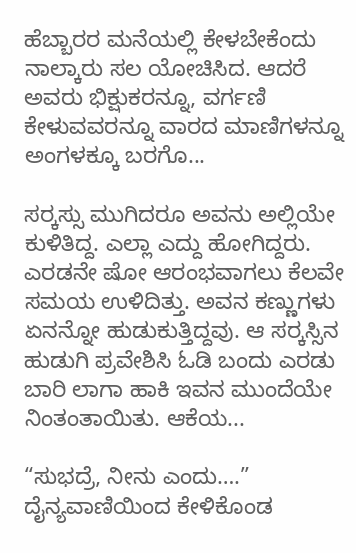ಹೆಬ್ಬಾರರ ಮನೆಯಲ್ಲಿ ಕೇಳಬೇಕೆಂದು ನಾಲ್ಕಾರು ಸಲ ಯೋಚಿಸಿದ. ಆದರೆ ಅವರು ಭಿಕ್ಷುಕರನ್ನೂ, ವರ್ಗಣಿ ಕೇಳುವವರನ್ನೂ ವಾರದ ಮಾಣಿಗಳನ್ನೂ ಅಂಗಳಕ್ಕೂ ಬರಗೊ...

ಸರ್‍ಕಸ್ಸು ಮುಗಿದರೂ ಅವನು ಅಲ್ಲಿಯೇ ಕುಳಿತಿದ್ದ. ಎಲ್ಲಾ ಎದ್ದು ಹೋಗಿದ್ದರು. ಎರಡನೇ ಷೋ ಆರಂಭವಾಗಲು ಕೆಲವೇ ಸಮಯ ಉಳಿದಿತ್ತು. ಅವನ ಕಣ್ಣುಗಳು ಏನನ್ನೋ ಹುಡುಕುತ್ತಿದ್ದವು. ಆ ಸರ್‍ಕಸ್ಸಿನ ಹುಡುಗಿ ಪ್ರವೇಶಿಸಿ ಓಡಿ ಬಂದು ಎರಡು ಬಾರಿ ಲಾಗಾ ಹಾಕಿ ಇವನ ಮುಂದೆಯೇ ನಿಂತಂತಾಯಿತು. ಆಕೆಯ...

“ಸುಭದ್ರೆ, ನೀನು ಎಂದು….” ದೈನ್ಯವಾಣಿಯಿಂದ ಕೇಳಿಕೊಂಡ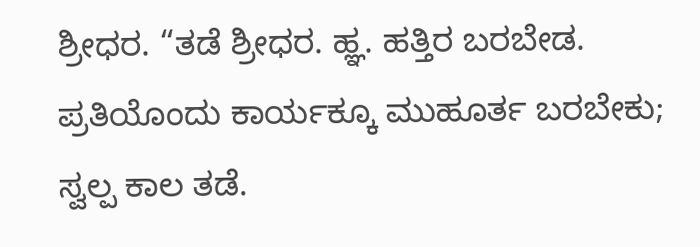ಶ್ರೀಧರ. “ತಡೆ ಶ್ರೀಧರ. ಹ್ಞ. ಹತ್ತಿರ ಬರಬೇಡ. ಪ್ರತಿಯೊಂದು ಕಾರ್ಯಕ್ಕೂ ಮುಹೂರ್ತ ಬರಬೇಕು; ಸ್ವಲ್ಪ ಕಾಲ ತಡೆ.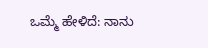ಒಮ್ಮೆ ಹೇಳಿದೆ: ನಾನು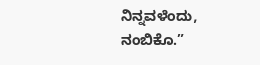ನಿನ್ನವಳೆಂದು, ನಂಬಿಕೊ.”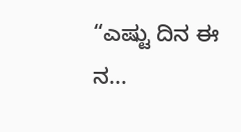“ಎಷ್ಟು ದಿನ ಈ ನ...